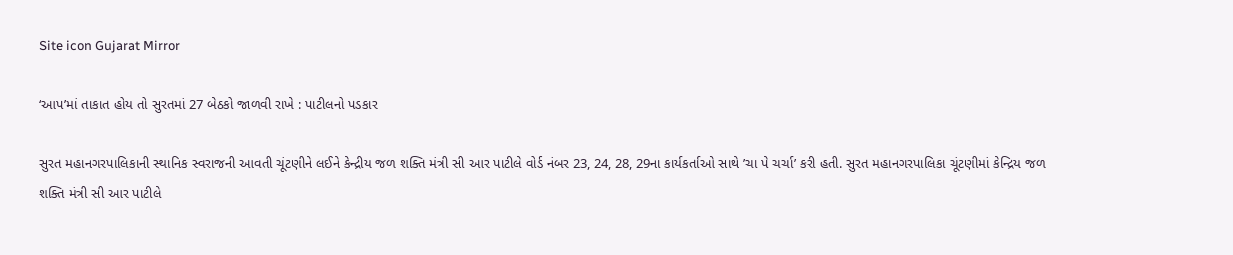Site icon Gujarat Mirror

‘આપ’માં તાકાત હોય તો સુરતમાં 27 બેઠકો જાળવી રાખે : પાટીલનો પડકાર

સુરત મહાનગરપાલિકાની સ્થાનિક સ્વરાજની આવતી ચૂંટણીને લઈને કેન્દ્રીય જળ શક્તિ મંત્રી સી આર પાટીલે વોર્ડ નંબર 23, 24, 28, 29ના કાર્યકર્તાઓ સાથે ’ચા પે ચર્ચા’ કરી હતી. સુરત મહાનગરપાલિકા ચૂંટણીમાં કેન્દ્રિય જળ શક્તિ મંત્રી સી આર પાટીલે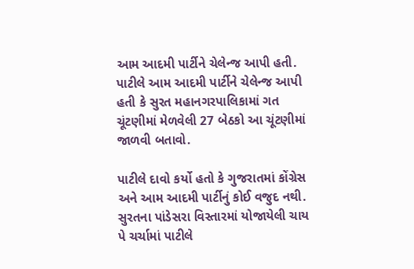આમ આદમી પાર્ટીને ચેલેન્જ આપી હતી. પાટીલે આમ આદમી પાર્ટીને ચેલેન્જ આપી હતી કે સુરત મહાનગરપાલિકામાં ગત ચૂંટણીમાં મેળવેલી 27 બેઠકો આ ચૂંટણીમાં જાળવી બતાવો.

પાટીલે દાવો કર્યો હતો કે ગુજરાતમાં કોંગ્રેસ અને આમ આદમી પાર્ટીનું કોઈ વજુદ નથી. સુરતના પાંડેસરા વિસ્તારમાં યોજાયેલી ચાય પે ચર્ચામાં પાટીલે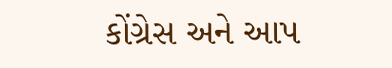કોંગ્રેસ અને આપ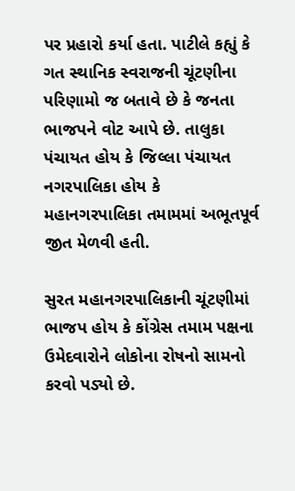પર પ્રહારો કર્યા હતા. પાટીલે કહ્યું કે ગત સ્થાનિક સ્વરાજની ચૂંટણીના પરિણામો જ બતાવે છે કે જનતા ભાજપને વોટ આપે છે. તાલુકા પંચાયત હોય કે જિલ્લા પંચાયત નગરપાલિકા હોય કે મહાનગરપાલિકા તમામમાં અભૂતપૂર્વ જીત મેળવી હતી.

સુરત મહાનગરપાલિકાની ચૂંટણીમાં ભાજપ હોય કે કોંગ્રેસ તમામ પક્ષના ઉમેદવારોને લોકોના રોષનો સામનો કરવો પડ્યો છે.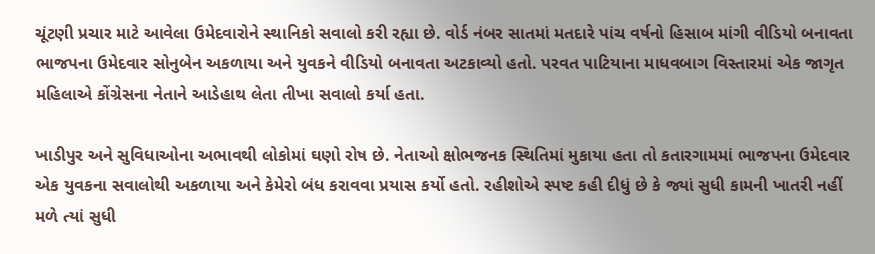ચૂંટણી પ્રચાર માટે આવેલા ઉમેદવારોને સ્થાનિકો સવાલો કરી રહ્યા છે. વોર્ડ નંબર સાતમાં મતદારે પાંચ વર્ષનો હિસાબ માંગી વીડિયો બનાવતા ભાજપના ઉમેદવાર સોનુબેન અકળાયા અને યુવકને વીડિયો બનાવતા અટકાવ્યો હતો. પરવત પાટિયાના માધવબાગ વિસ્તારમાં એક જાગૃત મહિલાએ કોંગ્રેસના નેતાને આડેહાથ લેતા તીખા સવાલો કર્યા હતા.

ખાડીપુર અને સુવિધાઓના અભાવથી લોકોમાં ઘણો રોષ છે. નેતાઓ ક્ષોભજનક સ્થિતિમાં મુકાયા હતા તો કતારગામમાં ભાજપના ઉમેદવાર એક યુવકના સવાલોથી અકળાયા અને કેમેરો બંધ કરાવવા પ્રયાસ કર્યો હતો. રહીશોએ સ્પષ્ટ કહી દીધું છે કે જ્યાં સુધી કામની ખાતરી નહીં મળે ત્યાં સુધી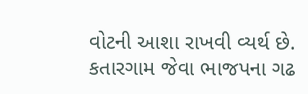વોટની આશા રાખવી વ્યર્થ છે. કતારગામ જેવા ભાજપના ગઢ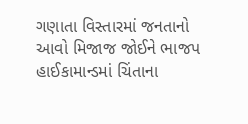ગણાતા વિસ્તારમાં જનતાનો આવો મિજાજ જોઈને ભાજપ હાઈકામાન્ડમાં ચિંતાના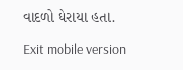વાદળો ઘેરાયા હતા.

Exit mobile version